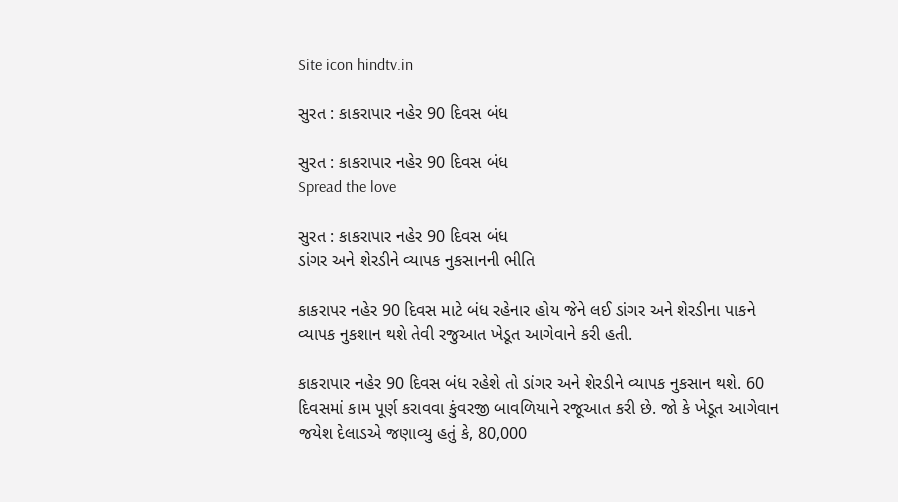Site icon hindtv.in

સુરત : કાકરાપાર નહેર 90 દિવસ બંધ

સુરત : કાકરાપાર નહેર 90 દિવસ બંધ
Spread the love

સુરત : કાકરાપાર નહેર 90 દિવસ બંધ
ડાંગર અને શેરડીને વ્યાપક નુકસાનની ભીતિ

કાકરાપર નહેર 90 દિવસ માટે બંધ રહેનાર હોય જેને લઈ ડાંગર અને શેરડીના પાકને વ્યાપક નુકશાન થશે તેવી રજુઆત ખેડૂત આગેવાને કરી હતી.

કાકરાપાર નહેર 90 દિવસ બંધ રહેશે તો ડાંગર અને શેરડીને વ્યાપક નુકસાન થશે. 60 દિવસમાં કામ પૂર્ણ કરાવવા કુંવરજી બાવળિયાને રજૂઆત કરી છે. જો કે ખેડૂત આગેવાન જયેશ દેલાડએ જણાવ્યુ હતું કે, 80,000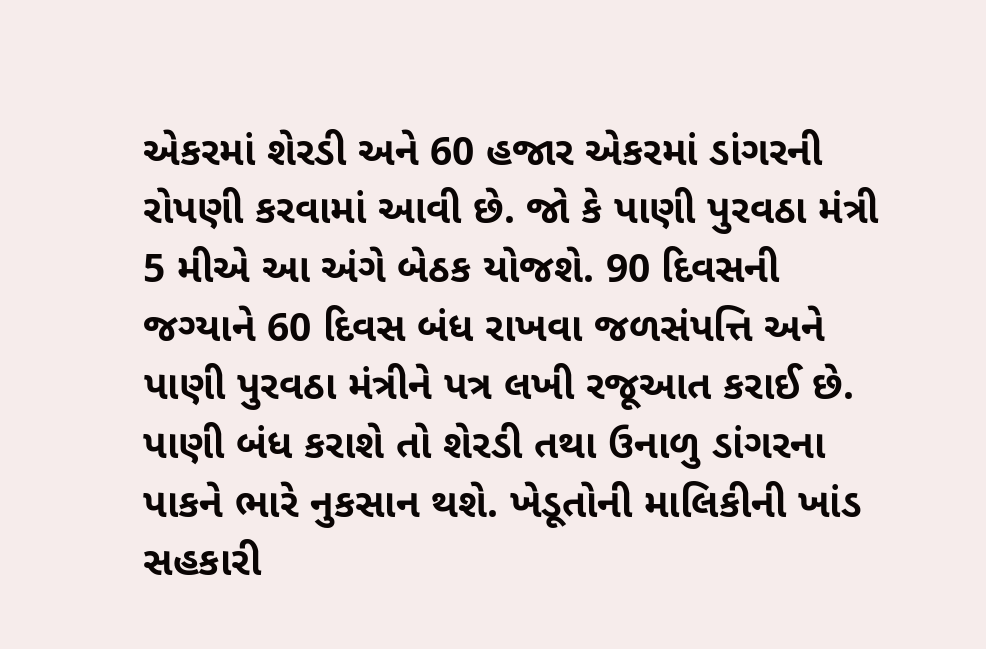એકરમાં શેરડી અને 60 હજાર એકરમાં ડાંગરની રોપણી કરવામાં આવી છે. જો કે પાણી પુરવઠા મંત્રી 5 મીએ આ અંગે બેઠક યોજશે. 90 દિવસની જગ્યાને 60 દિવસ બંધ રાખવા જળસંપત્તિ અને પાણી પુરવઠા મંત્રીને પત્ર લખી રજૂઆત કરાઈ છે. પાણી બંધ કરાશે તો શેરડી તથા ઉનાળુ ડાંગરના પાકને ભારે નુકસાન થશે. ખેડૂતોની માલિકીની ખાંડ સહકારી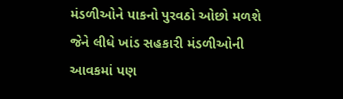મંડળીઓને પાકનો પુરવઠો ઓછો મળશે જેને લીધે ખાંડ સહકારી મંડળીઓની આવકમાં પણ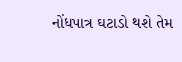નોંધપાત્ર ઘટાડો થશે તેમ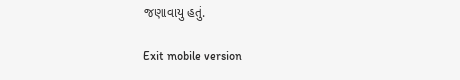જણાવાયુ હતું.

Exit mobile version